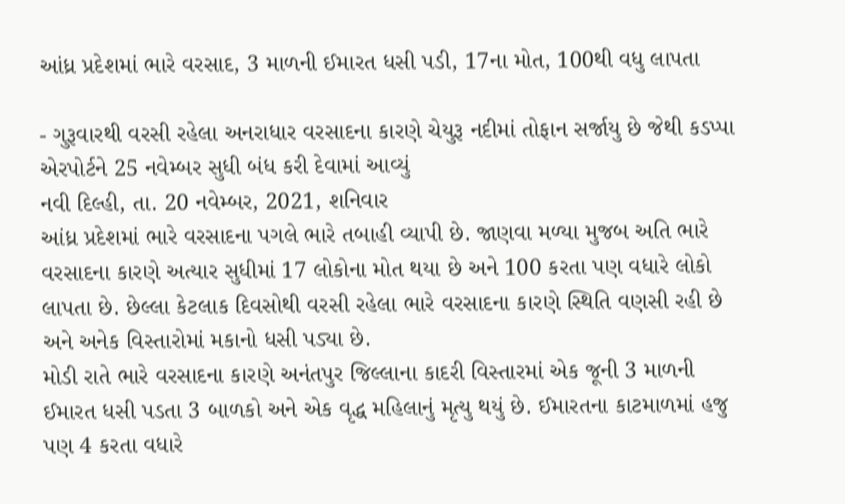આંધ્ર પ્રદેશમાં ભારે વરસાદ, 3 માળની ઈમારત ધસી પડી, 17ના મોત, 100થી વધુ લાપતા

- ગુરૂવારથી વરસી રહેલા અનરાધાર વરસાદના કારણે ચેયુરૂ નદીમાં તોફાન સર્જાયુ છે જેથી કડપ્પા એરપોર્ટને 25 નવેમ્બર સુધી બંધ કરી દેવામાં આવ્યું
નવી દિલ્હી, તા. 20 નવેમ્બર, 2021, શનિવાર
આંધ્ર પ્રદેશમાં ભારે વરસાદના પગલે ભારે તબાહી વ્યાપી છે. જાણવા મળ્યા મુજબ અતિ ભારે વરસાદના કારણે અત્યાર સુધીમાં 17 લોકોના મોત થયા છે અને 100 કરતા પણ વધારે લોકો લાપતા છે. છેલ્લા કેટલાક દિવસોથી વરસી રહેલા ભારે વરસાદના કારણે સ્થિતિ વણસી રહી છે અને અનેક વિસ્તારોમાં મકાનો ધસી પડ્યા છે.
મોડી રાતે ભારે વરસાદના કારણે અનંતપુર જિલ્લાના કાદરી વિસ્તારમાં એક જૂની 3 માળની ઈમારત ધસી પડતા 3 બાળકો અને એક વૃદ્ધ મહિલાનું મૃત્યુ થયું છે. ઈમારતના કાટમાળમાં હજુ પણ 4 કરતા વધારે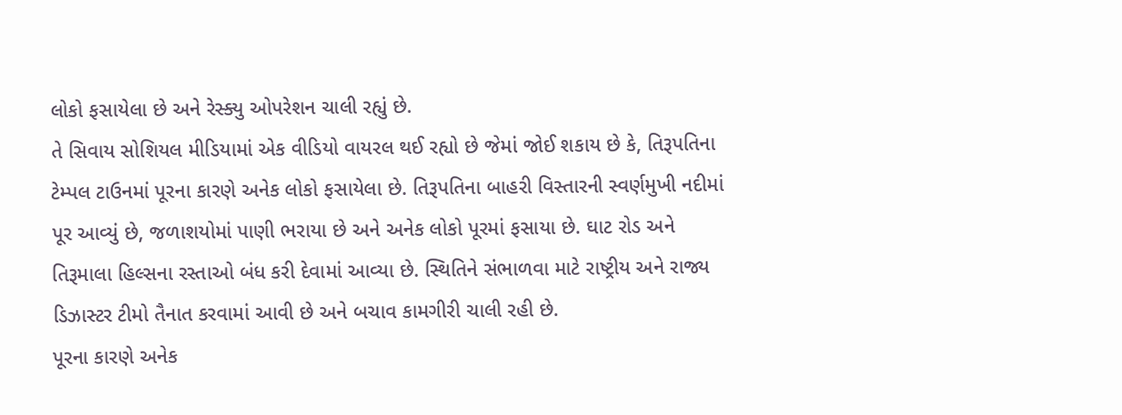લોકો ફસાયેલા છે અને રેસ્ક્યુ ઓપરેશન ચાલી રહ્યું છે.
તે સિવાય સોશિયલ મીડિયામાં એક વીડિયો વાયરલ થઈ રહ્યો છે જેમાં જોઈ શકાય છે કે, તિરૂપતિના ટેમ્પલ ટાઉનમાં પૂરના કારણે અનેક લોકો ફસાયેલા છે. તિરૂપતિના બાહરી વિસ્તારની સ્વર્ણમુખી નદીમાં પૂર આવ્યું છે, જળાશયોમાં પાણી ભરાયા છે અને અનેક લોકો પૂરમાં ફસાયા છે. ઘાટ રોડ અને તિરૂમાલા હિલ્સના રસ્તાઓ બંધ કરી દેવામાં આવ્યા છે. સ્થિતિને સંભાળવા માટે રાષ્ટ્રીય અને રાજ્ય ડિઝાસ્ટર ટીમો તૈનાત કરવામાં આવી છે અને બચાવ કામગીરી ચાલી રહી છે.
પૂરના કારણે અનેક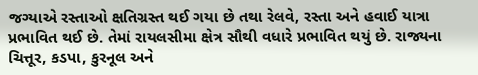જગ્યાએ રસ્તાઓ ક્ષતિગ્રસ્ત થઈ ગયા છે તથા રેલવે, રસ્તા અને હવાઈ યાત્રા પ્રભાવિત થઈ છે. તેમાં રાયલસીમા ક્ષેત્ર સૌથી વધારે પ્રભાવિત થયું છે. રાજ્યના ચિત્તૂર, કડપા, કુરનૂલ અને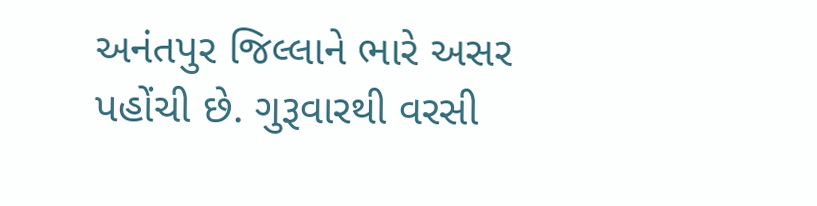અનંતપુર જિલ્લાને ભારે અસર પહોંચી છે. ગુરૂવારથી વરસી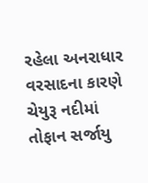રહેલા અનરાધાર વરસાદના કારણે ચેયુરૂ નદીમાં તોફાન સર્જાયુ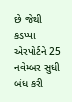છે જેથી કડપ્પા એરપોર્ટને 25 નવેમ્બર સુધી બંધ કરી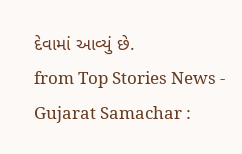દેવામાં આવ્યું છે.
from Top Stories News - Gujarat Samachar :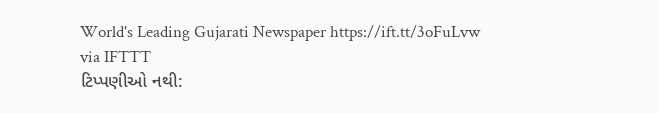World's Leading Gujarati Newspaper https://ift.tt/3oFuLvw
via IFTTT
ટિપ્પણીઓ નથી: